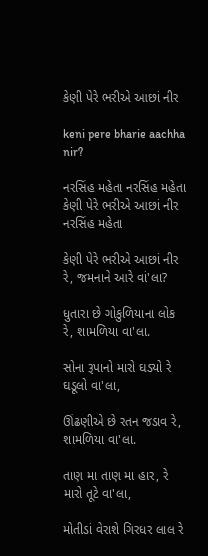કેણી પેરે ભરીએ આછાં નીર

keni pere bharie aachha nir?

નરસિંહ મહેતા નરસિંહ મહેતા
કેણી પેરે ભરીએ આછાં નીર
નરસિંહ મહેતા

કેણી પેરે ભરીએ આછાં નીર રે, જમનાને આરે વાં'લા?

ધુતારા છે ગોકુળિયાના લોક રે, શામળિયા વા'લા.

સોના રૂપાનો મારો ઘડ્યો રે ઘડૂલો વા'લા,

ઊંઢણીએ છે રતન જડાવ રે, શામળિયા વા'લા.

તાણ મા તાણ મા હાર, રે મારો તૂટે વા'લા,

મોતીડાં વેરાશે ગિરધર લાલ રે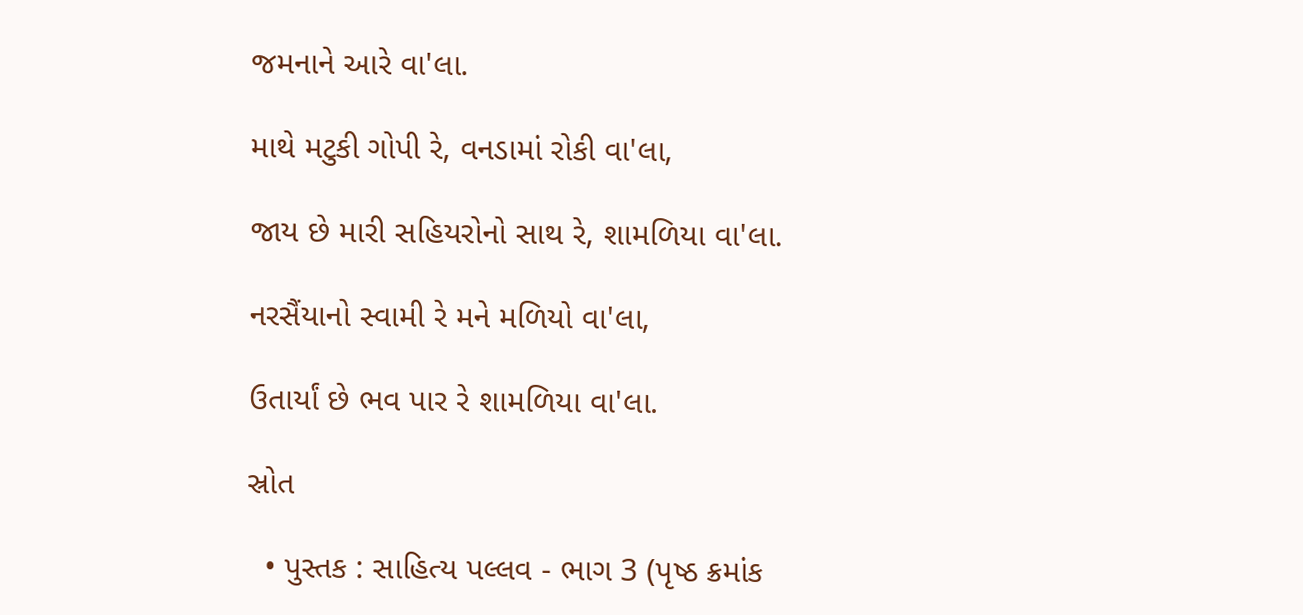જમનાને આરે વા'લા.

માથે મટુકી ગોપી રે, વનડામાં રોકી વા'લા,

જાય છે મારી સહિયરોનો સાથ રે, શામળિયા વા'લા.

નરસૈંયાનો સ્વામી રે મને મળિયો વા'લા,

ઉતાર્યાં છે ભવ પાર રે શામળિયા વા'લા.

સ્રોત

  • પુસ્તક : સાહિત્ય પલ્લવ - ભાગ 3 (પૃષ્ઠ ક્રમાંક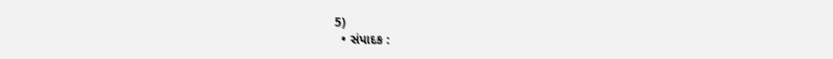5)
  • સંપાદક :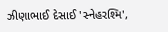ઝીણાભાઈ દેસાઈ 'સ્નેહરશ્મિ',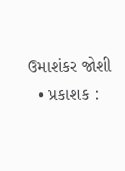ઉમાશંકર જોશી
  • પ્રકાશક :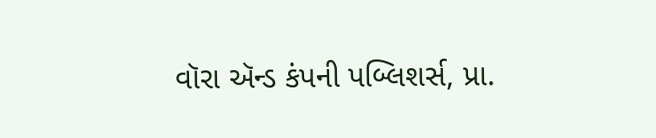વૉરા ઍન્ડ કંપની પબ્લિશર્સ, પ્રા.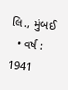લિ., મુંબઈ
  • વર્ષ : 1941